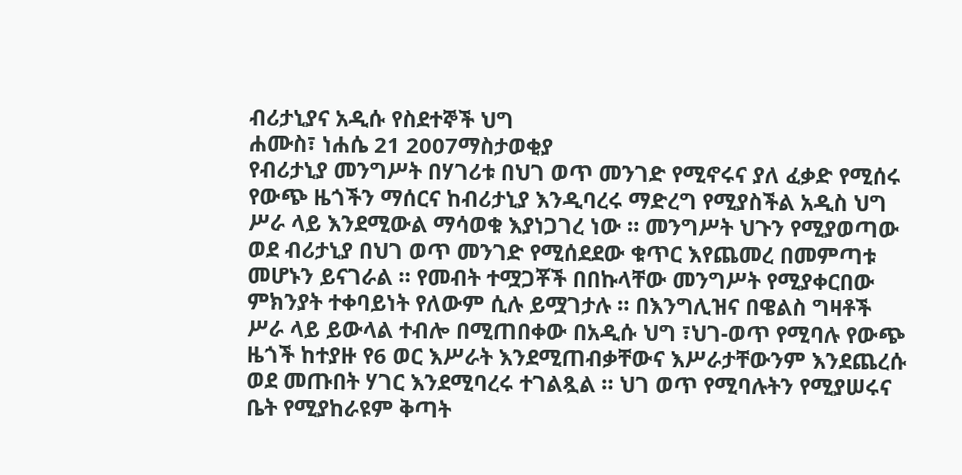ብሪታኒያና አዲሱ የስደተኞች ህግ
ሐሙስ፣ ነሐሴ 21 2007ማስታወቂያ
የብሪታኒያ መንግሥት በሃገሪቱ በህገ ወጥ መንገድ የሚኖሩና ያለ ፈቃድ የሚሰሩ የውጭ ዜጎችን ማሰርና ከብሪታኒያ እንዲባረሩ ማድረግ የሚያስችል አዲስ ህግ ሥራ ላይ እንደሚውል ማሳወቁ እያነጋገረ ነው ። መንግሥት ህጉን የሚያወጣው ወደ ብሪታኒያ በህገ ወጥ መንገድ የሚሰደደው ቁጥር እየጨመረ በመምጣቱ መሆኑን ይናገራል ። የመብት ተሟጋቾች በበኩላቸው መንግሥት የሚያቀርበው ምክንያት ተቀባይነት የለውም ሲሉ ይሟገታሉ ። በእንግሊዝና በዌልስ ግዛቶች ሥራ ላይ ይውላል ተብሎ በሚጠበቀው በአዲሱ ህግ ፣ህገ-ወጥ የሚባሉ የውጭ ዜጎች ከተያዙ የ6 ወር እሥራት እንደሚጠብቃቸውና እሥራታቸውንም እንደጨረሱ ወደ መጡበት ሃገር እንደሚባረሩ ተገልጿል ። ህገ ወጥ የሚባሉትን የሚያሠሩና ቤት የሚያከራዩም ቅጣት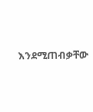እንደሚጠብቃቸው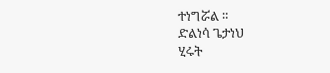ተነግሯል ።
ድልነሳ ጌታነህ
ሂሩት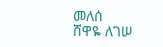መለሰ
ሸዋዬ ለገሠ